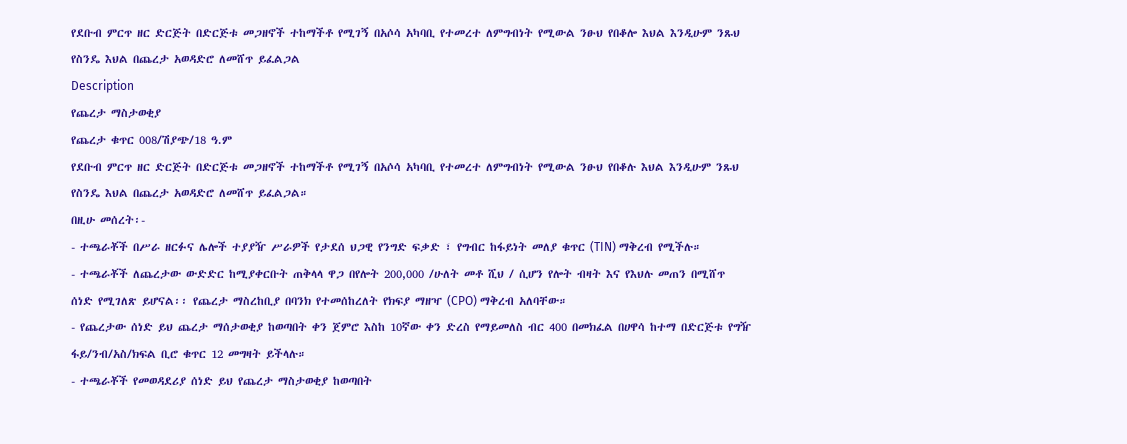የደቡብ ምርጥ ዘር ድርጅት በድርጅቱ መጋዘኖች ተከማችቶ የሚገኝ በአሶሳ አካባቢ የተመረተ ለምግብነት የሚውል ንፁህ የበቆሎ እህል እንዲሁም ንጹህ የስንዴ እህል በጨረታ አወዳድሮ ለመሸጥ ይፈልጋል
Description
የጨረታ ማስታወቂያ
የጨረታ ቁጥር 008/ሽያጭ/18 ዓ.ም
የደቡብ ምርጥ ዘር ድርጅት በድርጅቱ መጋዘኖች ተከማችቶ የሚገኝ በአሶሳ አካባቢ የተመረተ ለምግብነት የሚውል ንፁህ የበቆሉ እህል እንዲሁም ንጹህ የስንዴ እህል በጨረታ አወዳድሮ ለመሸጥ ይፈልጋል።
በዚሁ መሰረት፡-
- ተጫራቾች በሥራ ዘርፉና ሌሎች ተያያዥ ሥራዎች የታደሰ ህጋዊ የንግድ ፍቃድ ፣ የግብር ከፋይነት መለያ ቁጥር (TIN) ማቅረብ የሚችሉ።
- ተጫራቾች ለጨረታው ውድድር ከሚያቀርቡት ጠቅላላ ዋጋ በየሎት 200,000 /ሁለት መቶ ሺህ / ሲሆን የሎት ብዛት እና የእህሉ መጠን በሚሸጥ ሰነድ የሚገለጽ ይሆናል፡፡ የጨረታ ማስረከቢያ በባንክ የተመሰከረለት የክፍያ ማዘዣ (CPO) ማቅረብ አለባቸው።
- የጨረታው ሰነድ ይህ ጨረታ ማሰታወቂያ ከወጣበት ቀን ጀምሮ እስከ 10ኛው ቀን ድረስ የማይመለስ ብር 400 በመክፈል በሀዋሳ ከተማ በድርጅቱ የግዥ ፋይ/ንብ/አስ/ክፍል ቢሮ ቁጥር 12 መግዛት ይችላሉ።
- ተጫራቾች የመወዳደሪያ ሰነድ ይህ የጨረታ ማስታወቂያ ከወጣበት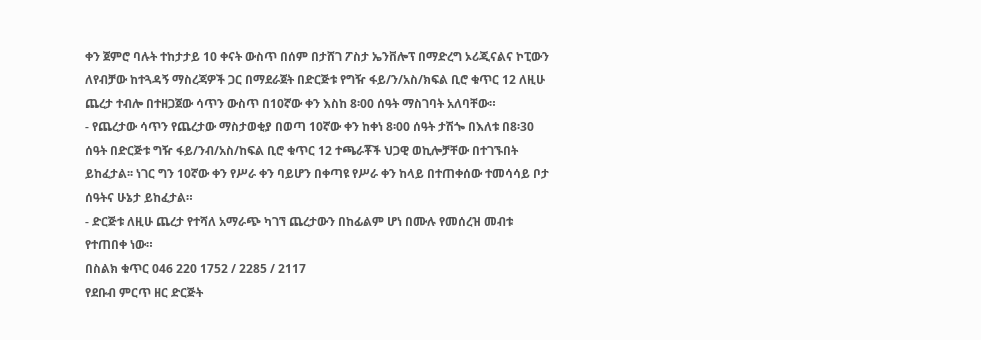ቀን ጀምሮ ባሉት ተከታታይ 10 ቀናት ውስጥ በሰም በታሸገ ፖስታ ኤንቨሎፕ በማድረግ ኦሪጂናልና ኮፒውን ለየብቻው ከተጓዳኝ ማስረጃዎች ጋር በማደራጀት በድርጅቱ የግዥ ፋይ/ን/አስ/ክፍል ቢሮ ቁጥር 12 ለዚሁ ጨረታ ተብሎ በተዘጋጀው ሳጥን ውስጥ በ10ኛው ቀን እስከ 8፡00 ሰዓት ማስገባት አለባቸው።
- የጨረታው ሳጥን የጨረታው ማስታወቂያ በወጣ 10ኛው ቀን ከቀነ 8፡00 ሰዓት ታሽጐ በእለቱ በ8፡30 ሰዓት በድርጅቱ ግዥ ፋይ/ንብ/አስ/ከፍል ቢሮ ቁጥር 12 ተጫራቾች ህጋዊ ወኪሎቻቸው በተገኙበት ይከፈታል፡፡ ነገር ግን 10ኛው ቀን የሥራ ቀን ባይሆን በቀጣዩ የሥራ ቀን ከላይ በተጠቀሰው ተመሳሳይ ቦታ ሰዓትና ሁኔታ ይከፈታል።
- ድርጅቱ ለዚሁ ጨረታ የተሻለ አማራጭ ካገኘ ጨረታውን በከፊልም ሆነ በሙሉ የመሰረዝ መብቱ የተጠበቀ ነው።
በስልክ ቁጥር 046 220 1752 / 2285 / 2117
የደቡብ ምርጥ ዘር ድርጅት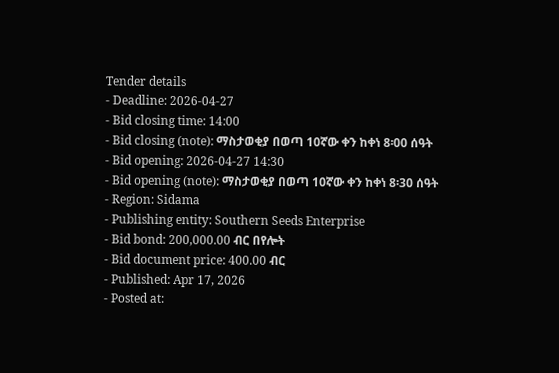Tender details
- Deadline: 2026-04-27
- Bid closing time: 14:00
- Bid closing (note): ማስታወቂያ በወጣ 10ኛው ቀን ከቀነ 8፡00 ሰዓት
- Bid opening: 2026-04-27 14:30
- Bid opening (note): ማስታወቂያ በወጣ 10ኛው ቀን ከቀነ 8፡30 ሰዓት
- Region: Sidama
- Publishing entity: Southern Seeds Enterprise
- Bid bond: 200,000.00 ብር በየሎት
- Bid document price: 400.00 ብር
- Published: Apr 17, 2026
- Posted at: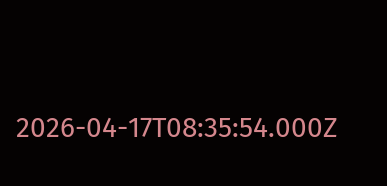2026-04-17T08:35:54.000Z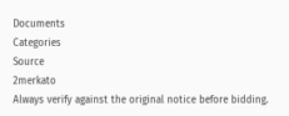Documents
Categories
Source
2merkato
Always verify against the original notice before bidding.